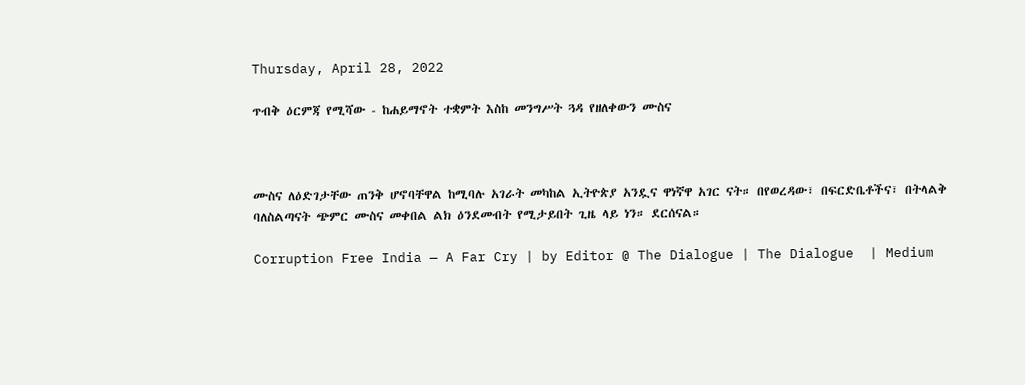Thursday, April 28, 2022

ጥብቅ ዕርምጃ የሚሻው - ከሐይማኖት ተቋምት እስከ መንግሥት ጓዳ የዘለቀውን ሙስና



ሙስና ለዕድገታቸው ጠንቅ ሆኖባቸዋል ከሚባሉ አገራት መካከል ኢትዮጵያ አንዷና ዋነኛዋ አገር ናት። በየወረዳው፣ በፍርድቤቶችና፣ በትላልቅ ባለስልጣናት ጭምር ሙስና መቀበል ልክ ዕንደመብት የሚታይበት ጊዜ ላይ ነን። ደርሰናል።

Corruption Free India — A Far Cry | by Editor @ The Dialogue | The Dialogue  | Medium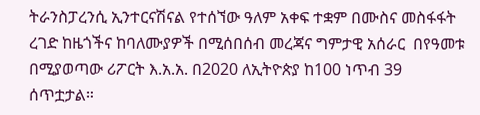ትራንስፓረንሲ ኢንተርናሽናል የተሰኘው ዓለም አቀፍ ተቋም በሙስና መስፋፋት ረገድ ከዜጎችና ከባለሙያዎች በሚሰበሰብ መረጃና ግምታዊ አሰራር  በየዓመቱ በሚያወጣው ሪፖርት እ.አ.አ. በ2020 ለኢትዮጵያ ከ100 ነጥብ 39 ሰጥቷታል።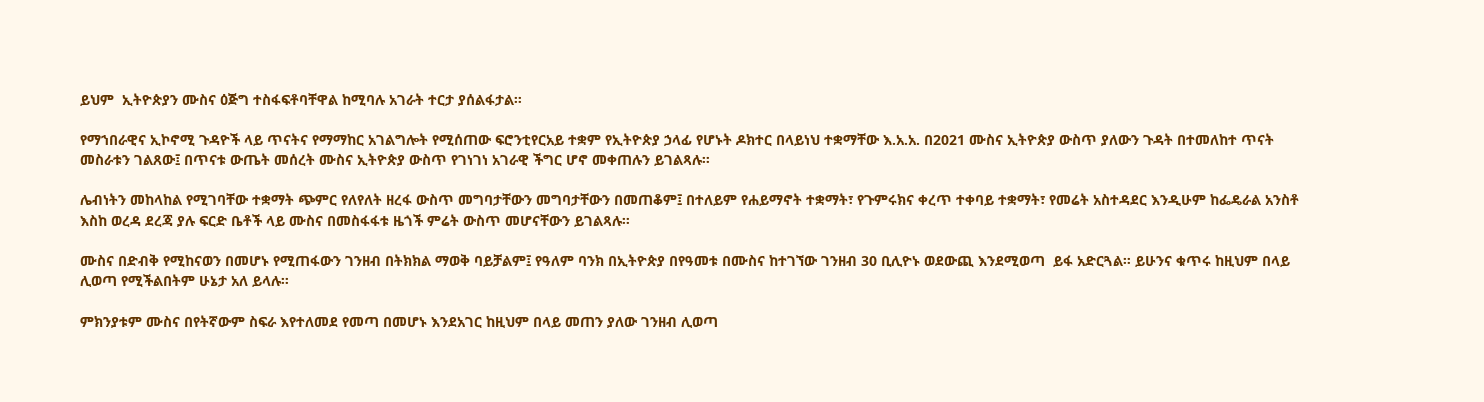ይህም  ኢትዮጵያን ሙስና ዕጅግ ተስፋፍቶባቸዋል ከሚባሉ አገራት ተርታ ያሰልፋታል።

የማኀበራዊና ኢኮኖሚ ጉዳዮች ላይ ጥናትና የማማከር አገልግሎት የሚሰጠው ፍሮንቲየርአይ ተቋም የኢትዮጵያ ኃላፊ የሆኑት ዶክተር በላይነህ ተቋማቸው እ.አ.አ. በ2021 ሙስና ኢትዮጵያ ውስጥ ያለውን ጉዳት በተመለከተ ጥናት መስራቱን ገልጸው፤ በጥናቱ ውጤት መሰረት ሙስና ኢትዮጵያ ውስጥ የገነገነ አገራዊ ችግር ሆኖ መቀጠሉን ይገልጻሉ።

ሌብነትን መከላከል የሚገባቸው ተቋማት ጭምር የለየለት ዘረፋ ውስጥ መግባታቸውን መግባታቸውን በመጠቆም፤ በተለይም የሐይማኖት ተቋማት፣ የጉምሩክና ቀረጥ ተቀባይ ተቋማት፣ የመሬት አስተዳደር እንዲሁም ከፌዴራል አንስቶ እስከ ወረዳ ደረጃ ያሉ ፍርድ ቤቶች ላይ ሙስና በመስፋፋቱ ዜጎች ምሬት ውስጥ መሆናቸውን ይገልጻሉ።

ሙስና በድብቅ የሚከናወን በመሆኑ የሚጠፋውን ገንዘብ በትክክል ማወቅ ባይቻልም፤ የዓለም ባንክ በኢትዮጵያ በየዓመቱ በሙስና ከተገኘው ገንዘብ 30 ቢሊዮኑ ወደውጪ እንደሚወጣ  ይፋ አድርጓል። ይሁንና ቁጥሩ ከዚህም በላይ ሊወጣ የሚችልበትም ሁኔታ አለ ይላሉ።

ምክንያቱም ሙስና በየትኛውም ስፍራ እየተለመደ የመጣ በመሆኑ እንደአገር ከዚህም በላይ መጠን ያለው ገንዘብ ሊወጣ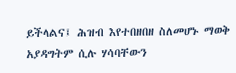ይችላልና፤ ሕዝብ እየተበዘበዘ ስለመሆኑ ማወቅ አያዳግትም ሲሉ ሃሳባቸውን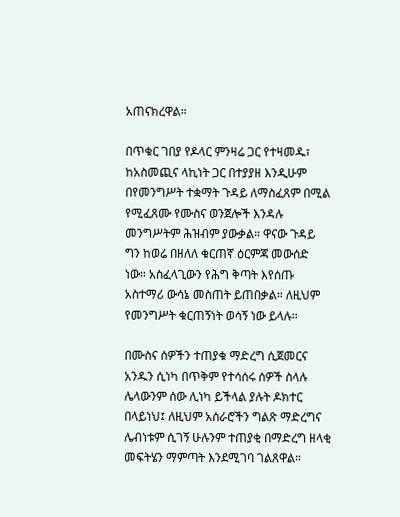አጠናክረዋል።

በጥቁር ገበያ የዶላር ምንዛሬ ጋር የተዛመዱ፣ ከአስመጪና ላኪነት ጋር በተያያዘ እንዲሁም በየመንግሥት ተቋማት ጉዳይ ለማስፈጸም በሚል የሚፈጸሙ የሙስና ወንጀሎች እንዳሉ መንግሥትም ሕዝብም ያውቃል። ዋናው ጉዳይ ግን ከወሬ በዘለለ ቁርጠኛ ዕርምጃ መውሰድ ነው። አስፈላጊውን የሕግ ቅጣት እየሰጡ አስተማሪ ውሳኔ መስጠት ይጠበቃል። ለዚህም የመንግሥት ቁርጠኝነት ወሳኝ ነው ይላሉ።

በሙስና ሰዎችን ተጠያቁ ማድረግ ሲጀመርና አንዱን ሲነካ በጥቅም የተሳሰሩ ሰዎች ስላሉ ሌላውንም ሰው ሊነካ ይችላል ያሉት ዶክተር በላይነህ፤ ለዚህም አሰራሮችን ግልጽ ማድረግና ሌብነቱም ሲገኝ ሁሉንም ተጠያቂ በማድረግ ዘላቂ መፍትሄን ማምጣት እንደሚገባ ገልጸዋል።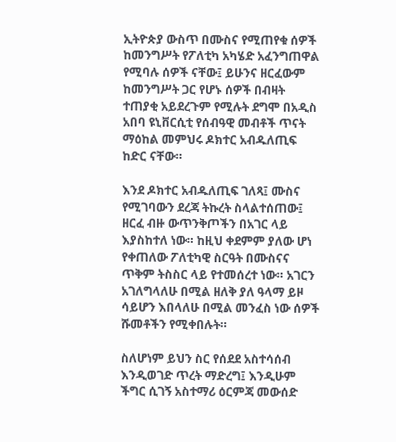ኢትዮጵያ ውስጥ በሙስና የሚጠየቁ ሰዎች ከመንግሥት የፖለቲካ አካሄድ አፈንግጠዋል የሚባሉ ሰዎች ናቸው፤ ይሁንና ዘርፈውም ከመንግሥት ጋር የሆኑ ሰዎች በብዛት ተጠያቂ አይደረጉም የሚሉት ደግሞ በአዲስ አበባ ዩኒቨርሲቲ የሰብዓዊ መብቶች ጥናት ማዕከል መምህሩ ዶክተር አብዱለጢፍ ከድር ናቸው።

እንደ ዶክተር አብዱለጢፍ ገለጻ፤ ሙስና የሚገባውን ደረጃ ትኩረት ስላልተሰጠው፤ ዘርፈ ብዙ ውጥንቅጦችን በአገር ላይ እያስከተለ ነው። ከዚህ ቀደምም ያለው ሆነ የቀጠለው ፖለቲካዊ ስርዓት በሙስናና ጥቅም ትስስር ላይ የተመሰረተ ነው። አገርን አገለግላለሁ በሚል ዘለቅ ያለ ዓላማ ይዞ ሳይሆን እበላለሁ በሚል መንፈስ ነው ሰዎች ሹመቶችን የሚቀበሉት።

ስለሆነም ይህን ስር የሰደደ አስተሳሰብ እንዲወገድ ጥረት ማድረግ፤ እንዲሁም ችግር ሲገኝ አስተማሪ ዕርምጃ መውሰድ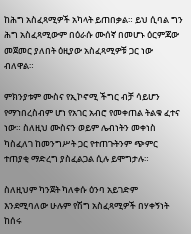ከሕግ አስፈጻሚዎች አካላት ይጠበቃል። ይህ ሲባል ግን ሕግ አስፈጻሚውም በዕራሱ ሙሰኛ በመሆኑ ዕርምጃው መጀመር ያለበት ዕዚያው አስፈጻሚዎቹ ጋር ነው ብለዋል።

ምክንያቱም ሙስና የኢኮኖሚ ችግር ብቻ ሳይሆን የማኀበረስብም ሆነ የአገር አብሮ የመቀጠል ትልቁ ፈተና ነው። ስለዚህ ሙስናን ወይም ሌብነትን መቀነስ ካስፈለገ ከመንግሥት ጋር የተጠጉትንም ጭምር ተጠያቂ ማድረግ ያስፈልጋል ሲሉ ይሞግታሉ።

ስለዚህም ካንጀት ካለቀሱ ዕንባ አይገድም እንደሚባለው ሁሉም የሽግ አስፈጻሚዎች በሃቀኝነት ከሰሩ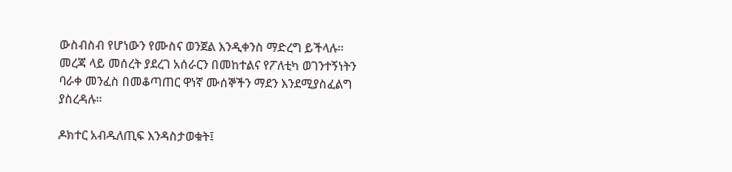ውስብስብ የሆነውን የሙስና ወንጀል እንዲቀንስ ማድረግ ይችላሉ።   መረጃ ላይ መሰረት ያደረገ አሰራርን በመከተልና የፖለቲካ ወገንተኝነትን ባራቀ መንፈስ በመቆጣጠር ዋነኛ ሙሰኞችን ማደን እንደሚያስፈልግ ያስረዳሉ።

ዶክተር አብዱለጢፍ እንዳስታወቁት፤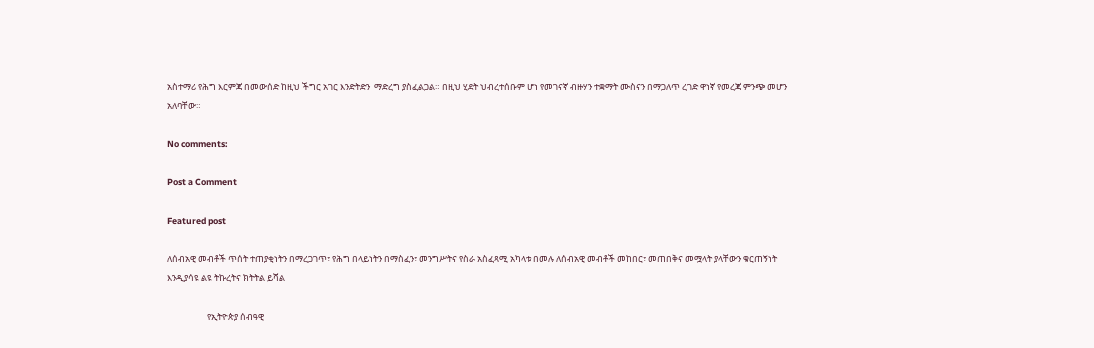አስተማሪ የሕግ እርምጃ በመውሰድ ከዚህ ችግር አገር እንድትድን  ማድረግ ያስፈልጋል። በዚህ ሂደት ህብረተሰቡም ሆነ የመገናኛ ብዙሃን ተቋማት ሙስናን በማጋለጥ ረገድ ዋነኛ የመረጃ ምንጭ መሆን አለባቸው።

No comments:

Post a Comment

Featured post

ለሰብአዊ መብቶች ጥሰት ተጠያቂነትን በማረጋገጥ፣ የሕግ በላይነትን በማስፈን፣ መንግሥትና የስራ አስፈጻሚ አካላቱ በመሉ ለሰብአዊ መብቶች መከበር፣ መጠበቅና መሟላት ያላቸውን ቁርጠኝነት እንዲያሳዩ ልዩ ትኩረትና ክትትል ይሻል

                    የኢትዮጵያ ሰብዓዊ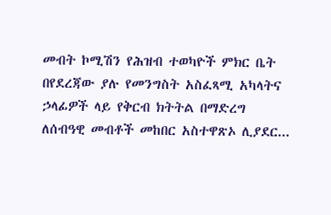መብት ኮሚሽን የሕዝብ ተወካዮች ምክር ቤት በየደረጃው ያሉ የመንግስት አስፈጻሚ አካላትና ኃላፊዎች ላይ የቅርብ ክትትል በማድረግ ለሰብዓዊ መብቶች መከበር አስተዋጽኦ ሊያደር...